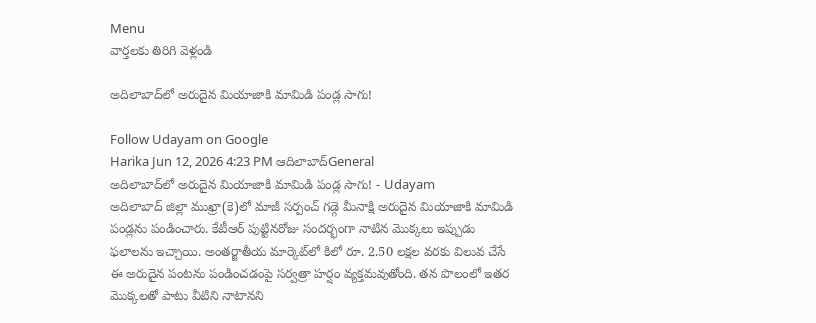Menu
వార్తలకు తిరిగి వెళ్లండి

అదిలాబాద్‌లో అరుదైన మియాజాకి మామిడి పండ్ల సాగు!

Follow Udayam on Google
Harika Jun 12, 2026 4:23 PM ఆదిలాబాద్General
అదిలాబాద్‌లో అరుదైన మియాజాకి మామిడి పండ్ల సాగు! - Udayam
అదిలాబాద్ జిల్లా ముఖ్రా(కె)లో మాజీ సర్పంచ్ గడ్గె మీనాక్షి అరుదైన మియాజాకి మామిడి పండ్లను పండించారు. కేటీఆర్ పుట్టినరోజు సందర్భంగా నాటిన మొక్కలు ఇప్పుడు ఫలాలను ఇచ్చాయి. అంతర్జాతీయ మార్కెట్‌లో కిలో రూ. 2.50 లక్షల వరకు విలువ చేసే ఈ అరుదైన పంటను పండించడంపై సర్వత్రా హర్షం వ్యక్తమవుతోంది. తన పొలంలో ఇతర మొక్కలతో పాటు వీటిని నాటానని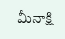మీనాక్షి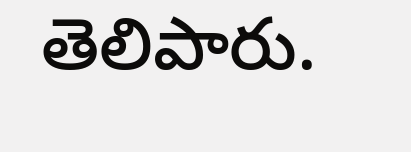తెలిపారు.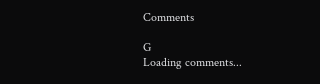Comments

G
Loading comments...